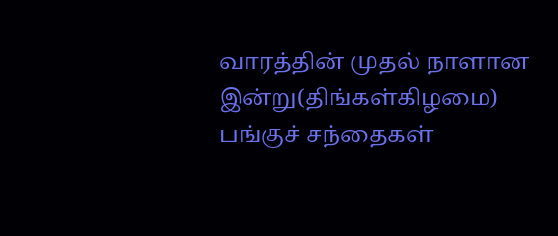வாரத்தின் முதல் நாளான இன்று(திங்கள்கிழமை) பங்குச் சந்தைகள்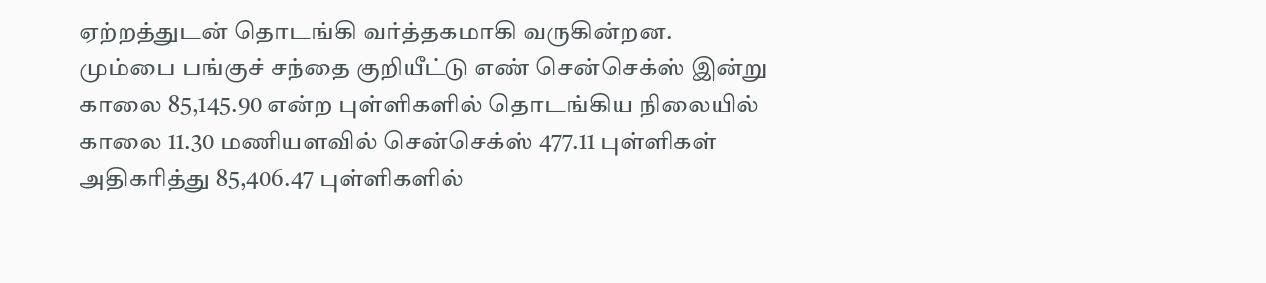ஏற்றத்துடன் தொடங்கி வர்த்தகமாகி வருகின்றன.
மும்பை பங்குச் சந்தை குறியீட்டு எண் சென்செக்ஸ் இன்று காலை 85,145.90 என்ற புள்ளிகளில் தொடங்கிய நிலையில் காலை 11.30 மணியளவில் சென்செக்ஸ் 477.11 புள்ளிகள் அதிகரித்து 85,406.47 புள்ளிகளில்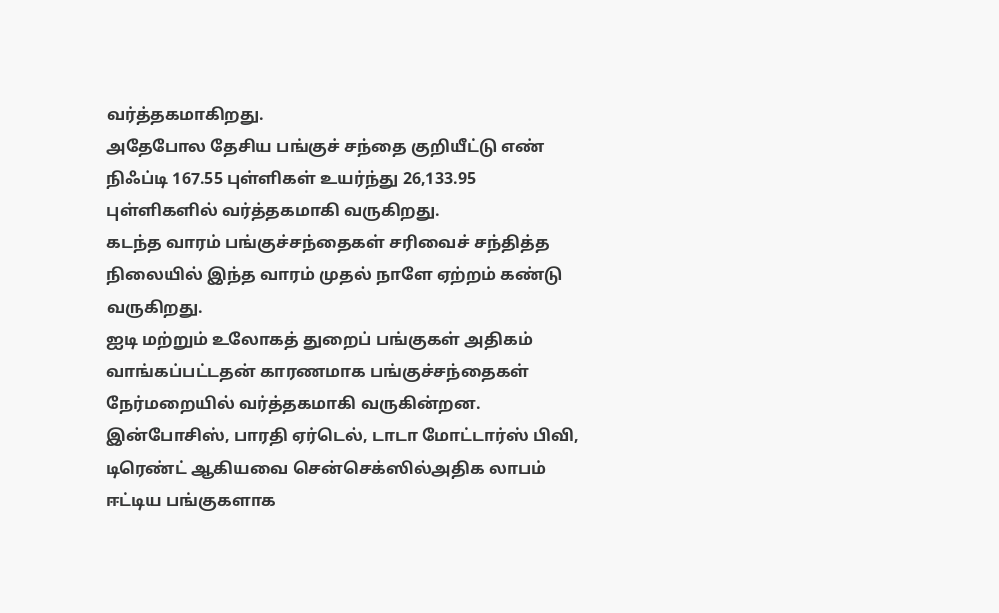வர்த்தகமாகிறது.
அதேபோல தேசிய பங்குச் சந்தை குறியீட்டு எண் நிஃப்டி 167.55 புள்ளிகள் உயர்ந்து 26,133.95 புள்ளிகளில் வர்த்தகமாகி வருகிறது.
கடந்த வாரம் பங்குச்சந்தைகள் சரிவைச் சந்தித்த நிலையில் இந்த வாரம் முதல் நாளே ஏற்றம் கண்டு வருகிறது.
ஐடி மற்றும் உலோகத் துறைப் பங்குகள் அதிகம் வாங்கப்பட்டதன் காரணமாக பங்குச்சந்தைகள் நேர்மறையில் வர்த்தகமாகி வருகின்றன.
இன்போசிஸ், பாரதி ஏர்டெல், டாடா மோட்டார்ஸ் பிவி, டிரெண்ட் ஆகியவை சென்செக்ஸில்அதிக லாபம் ஈட்டிய பங்குகளாக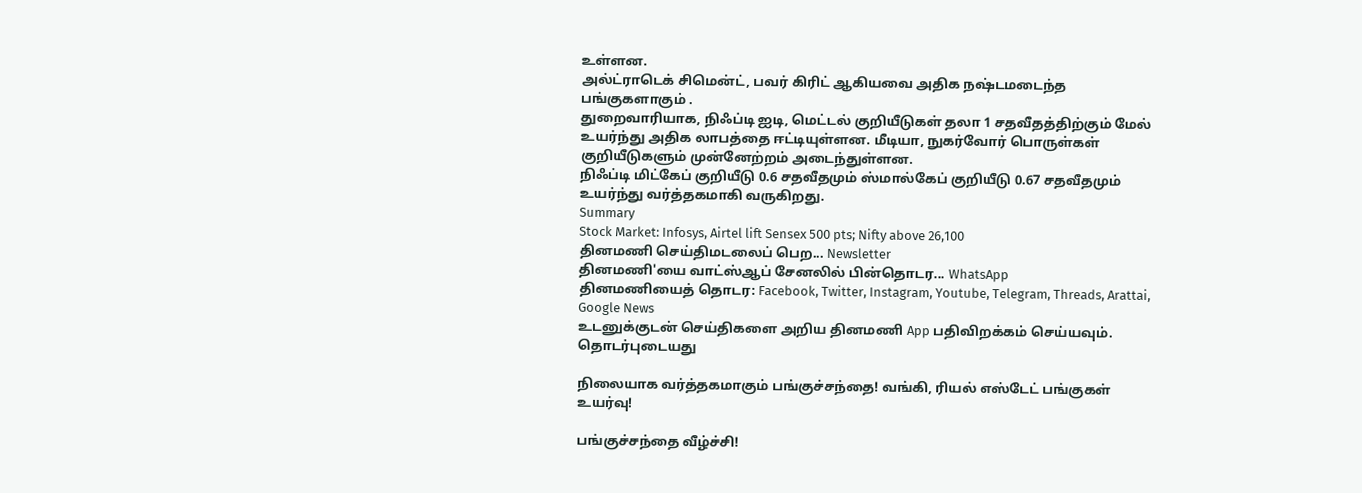உள்ளன.
அல்ட்ராடெக் சிமென்ட், பவர் கிரிட் ஆகியவை அதிக நஷ்டமடைந்த பங்குகளாகும் .
துறைவாரியாக, நிஃப்டி ஐடி, மெட்டல் குறியீடுகள் தலா 1 சதவீதத்திற்கும் மேல் உயர்ந்து அதிக லாபத்தை ஈட்டியுள்ளன. மீடியா, நுகர்வோர் பொருள்கள் குறியீடுகளும் முன்னேற்றம் அடைந்துள்ளன.
நிஃப்டி மிட்கேப் குறியீடு 0.6 சதவீதமும் ஸ்மால்கேப் குறியீடு 0.67 சதவீதமும் உயர்ந்து வர்த்தகமாகி வருகிறது.
Summary
Stock Market: Infosys, Airtel lift Sensex 500 pts; Nifty above 26,100
தினமணி செய்திமடலைப் பெற... Newsletter
தினமணி'யை வாட்ஸ்ஆப் சேனலில் பின்தொடர... WhatsApp
தினமணியைத் தொடர: Facebook, Twitter, Instagram, Youtube, Telegram, Threads, Arattai, Google News
உடனுக்குடன் செய்திகளை அறிய தினமணி App பதிவிறக்கம் செய்யவும்.
தொடர்புடையது

நிலையாக வர்த்தகமாகும் பங்குச்சந்தை! வங்கி, ரியல் எஸ்டேட் பங்குகள் உயர்வு!

பங்குச்சந்தை வீழ்ச்சி!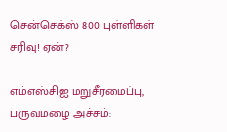சென்செக்ஸ் 800 புள்ளிகள் சரிவு! ஏன்?

எம்எஸ்சிஐ மறுசீரமைப்பு, பருவமழை அச்சம்: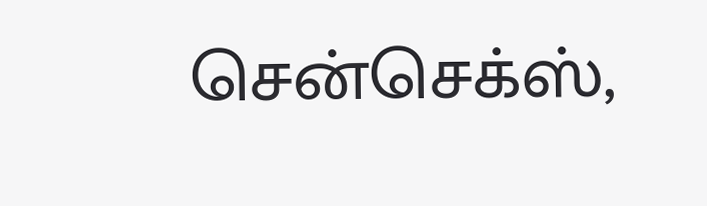சென்செக்ஸ்,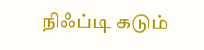நிஃப்டி கடும்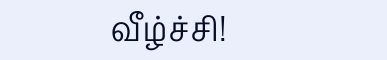வீழ்ச்சி!